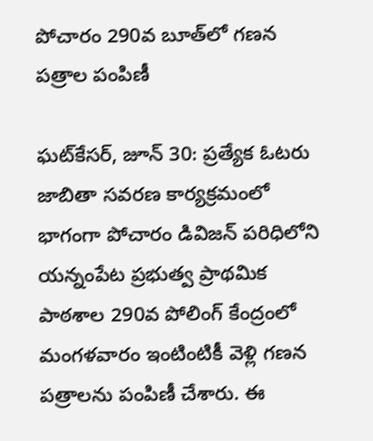పోచారం 290వ బూత్‌లో గణన పత్రాల పంపిణీ

ఘట్‌కేసర్, జూన్ 30: ప్రత్యేక ఓటరు జాబితా సవరణ కార్యక్రమంలో భాగంగా పోచారం డివిజన్ పరిధిలోని యన్నంపేట ప్రభుత్వ ప్రాథమిక పాఠశాల 290వ పోలింగ్ కేంద్రంలో మంగళవారం ఇంటింటికీ వెళ్లి గణన పత్రాలను పంపిణీ చేశారు. ఈ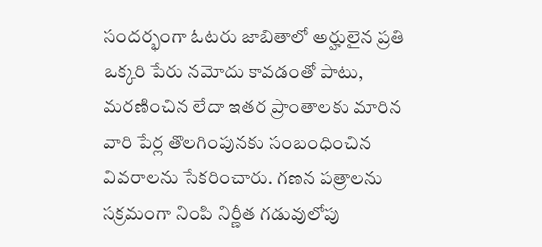సందర్భంగా ఓటరు జాబితాలో అర్హులైన ప్రతి ఒక్కరి పేరు నమోదు కావడంతో పాటు, మరణించిన లేదా ఇతర ప్రాంతాలకు మారిన వారి పేర్ల తొలగింపునకు సంబంధించిన వివరాలను సేకరించారు. గణన పత్రాలను సక్రమంగా నింపి నిర్ణీత గడువులోపు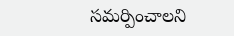సమర్పించాలని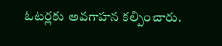ఓటర్లకు అవగాహన కల్పించారు.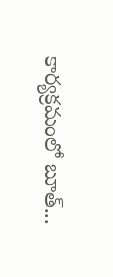కార్యక్రమంలో బూత్...